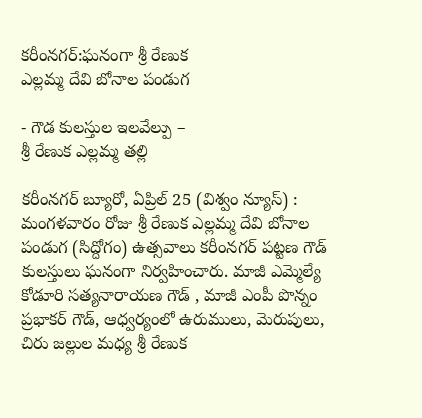కరీంనగర్:ఘనంగా శ్రీ రేణుక
ఎల్లమ్మ దేవి బోనాల పండుగ

- గౌడ కులస్తుల ఇలవేల్పు –
శ్రీ రేణుక ఎల్లమ్మ తల్లి

కరీంనగర్ బ్యూరో, ఏప్రిల్ 25 (విశ్వం న్యూస్) : మంగళవారం రోజు శ్రీ రేణుక ఎల్లమ్మ దేవి బోనాల పండుగ (సిద్దోగం) ఉత్సవాలు కరీంనగర్ పట్టణ గౌడ్ కులస్తులు ఘనంగా నిర్వహించారు. మాజీ ఎమ్మెల్యే కోడూరి సత్యనారాయణ గౌడ్ , మాజీ ఎంపీ పొన్నం ప్రభాకర్ గౌడ్, ఆధ్వర్యంలో ఉరుములు, మెరుపులు, చిరు జల్లుల మధ్య శ్రీ రేణుక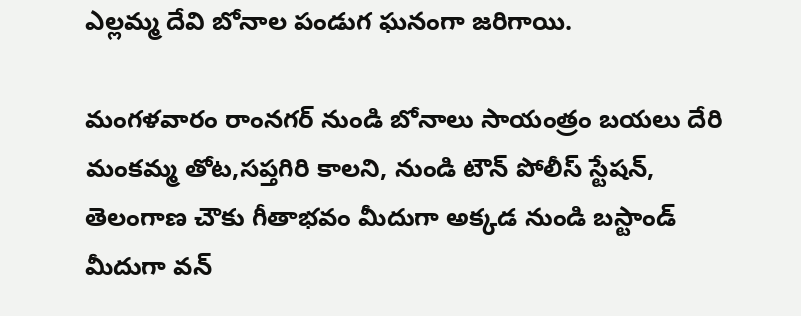ఎల్లమ్మ దేవి బోనాల పండుగ ఘనంగా జరిగాయి.

మంగళవారం రాంనగర్ నుండి బోనాలు సాయంత్రం బయలు దేరి మంకమ్మ తోట,సప్తగిరి కాలని, నుండి టౌన్ పోలీస్ స్టేషన్, తెలంగాణ చౌకు గీతాభవం మీదుగా అక్కడ నుండి బస్టాండ్ మీదుగా వన్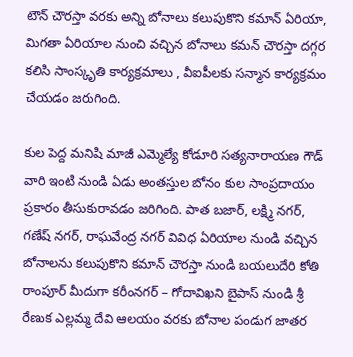టౌన్ చౌరస్తా వరకు అన్ని బోనాలు కలుపుకొని కమాన్ ఏరియా, మిగతా ఏరియాల నుంచి వచ్చిన బోనాలు కమన్ చౌరస్తా దగ్గర కలిసి సాంస్కృతి కార్యక్రమాలు , వీఐపీలకు సన్మాన కార్యక్రమం చేయడం జరుగింది.

కుల పెద్ద మనిషి మాజీ ఎమ్మెల్యే కోడూరి సత్యనారాయణ గౌడ్ వారి ఇంటి నుండి ఏడు అంతస్తుల బోనం కుల సాంప్రదాయం ప్రకారం తీసుకురావడం జరిగింది. పాత బజార్, లక్ష్మి నగర్, గణేష్ నగర్, రాఘవేంద్ర నగర్ వివిధ ఏరియాల నుండి వచ్చిన బోనాలను కలుపుకొని కమాన్ చౌరస్తా నుండి బయలుదేరి కోతి రాంపూర్ మీదుగా కరీంనగర్ – గోదావిఖని బైపాస్ నుండి శ్రీ రేణుక ఎల్లమ్మ దేవి ఆలయం వరకు బోనాల పండుగ జాతర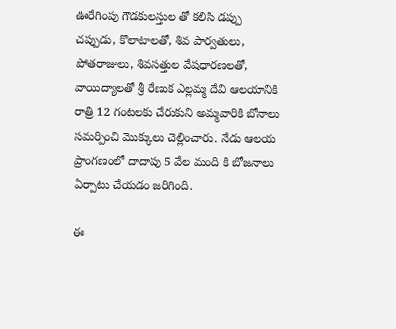ఊరేగింపు గౌడకులస్తుల తో కలిసి డప్పు చప్పుడు, కొలాటాలతో, శివ పార్వతులు, పోతరాజులు, శివసత్తుల వేషధారణలతో, వాయిద్యాలతో శ్రీ రేణుక ఎల్లమ్మ దేవి ఆలయానికి రాత్రి 12 గంటలకు చేరుకుని అమ్మవారికి బోనాలు సమర్పించి మొక్కులు చెల్లించారు. నేడు ఆలయ ప్రాంగణంలో దాదాపు 5 వేల మంది కి బోజనాలు ఏర్పాటు చేయడం జరిగింది.

ఈ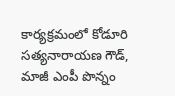కార్యక్రమంలో కోడూరి సత్యనారాయణ గౌడ్, మాజీ ఎంపీ పొన్నం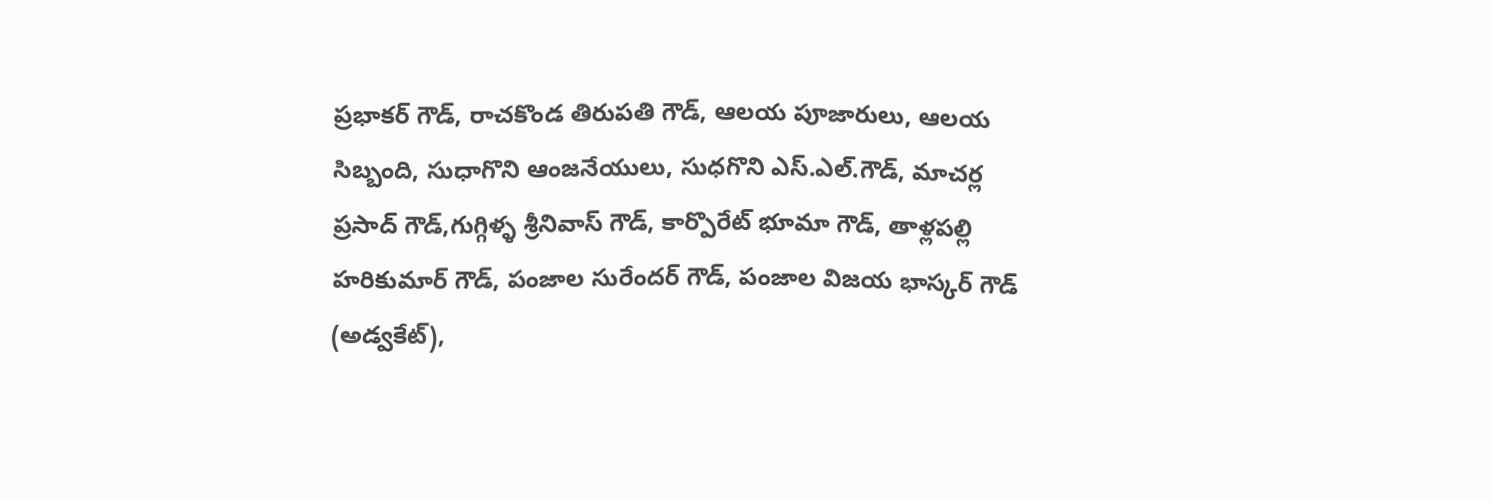ప్రభాకర్ గౌడ్, రాచకొండ తిరుపతి గౌడ్, ఆలయ పూజారులు, ఆలయ సిబ్బంది, సుధాగొని ఆంజనేయులు, సుధగొని ఎస్.ఎల్.గౌడ్, మాచర్ల ప్రసాద్ గౌడ్,గుగ్గిళ్ళ శ్రీనివాస్ గౌడ్, కార్పొరేట్ భూమా గౌడ్, తాళ్లపల్లి హరికుమార్ గౌడ్, పంజాల సురేందర్ గౌడ్, పంజాల విజయ భాస్కర్ గౌడ్ (అడ్వకేట్),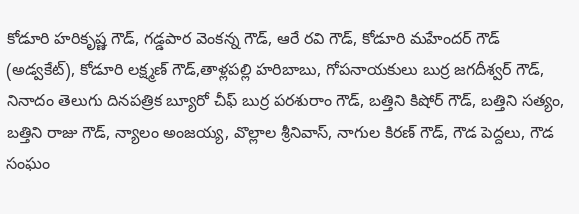కోడూరి హరికృష్ణ గౌడ్, గడ్డపార వెంకన్న గౌడ్, ఆరే రవి గౌడ్, కోడూరి మహేందర్ గౌడ్ (అడ్వకేట్), కోడూరి లక్ష్మణ్ గౌడ్,తాళ్లపల్లి హరిబాబు, గోపనాయకులు బుర్ర జగదీశ్వర్ గౌడ్, నినాదం తెలుగు దినపత్రిక బ్యూరో చీఫ్ బుర్ర పరశురాం గౌడ్, బత్తిని కిషోర్ గౌడ్, బత్తిని సత్యం, బత్తిని రాజు గౌడ్, న్యాలం అంజయ్య, వొల్లాల శ్రీనివాస్, నాగుల కిరణ్ గౌడ్, గౌడ పెద్దలు, గౌడ సంఘం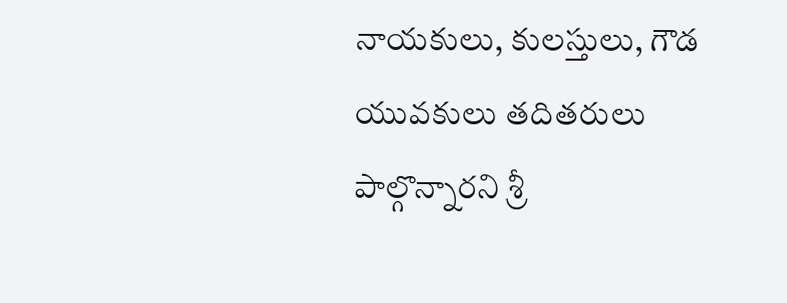నాయకులు, కులస్తులు, గౌడ యువకులు తదితరులు పాల్గొన్నారని శ్రీ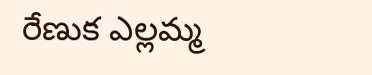రేణుక ఎల్లమ్మ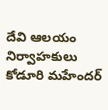దేవి ఆలయం నిర్వాహకులు కోడూరి మహేందర్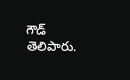గౌడ్ తెలిపారు.